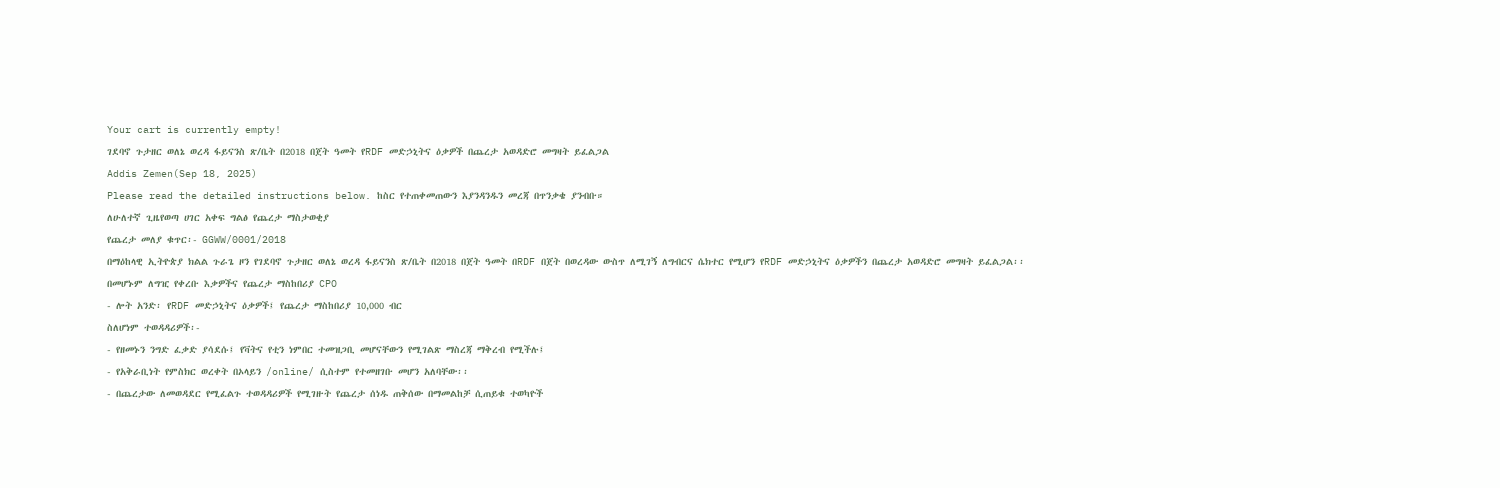Your cart is currently empty!
ገደባኖ ጉታዘር ወለኔ ወረዳ ፋይናንስ ጽ/ቤት በ2018 በጀት ዓመት የRDF መድኃኒትና ዕቃዎች በጨረታ አወዳድሮ መግዛት ይፈልጋል
Addis Zemen(Sep 18, 2025)
Please read the detailed instructions below. ከስር የተጠቀመጠውን እያንዳንዱን መረጃ በጥንቃቄ ያንብቡ።
ለሁለተኛ ጊዜየወጣ ሀገር አቀፍ ግልፅ የጨረታ ማስታወቂያ
የጨረታ መለያ ቁጥር፡- GGWW/0001/2018
በማዕከላዊ ኢትዮጵያ ክልል ጉራጌ ዞን የገደባኖ ጉታዘር ወለኔ ወረዳ ፋይናንስ ጽ/ቤት በ2018 በጀት ዓመት በRDF በጀት በወረዳው ውስጥ ለሚገኝ ለግብርና ሴክተር የሚሆን የRDF መድኃኒትና ዕቃዎችን በጨረታ አወዳድሮ መግዛት ይፈልጋል፡፡
በመሆኑም ለግዢ የቀረቡ እቃዎችና የጨረታ ማስከበሪያ CPO
- ሎት አንድ፡ የRDF መድኃኒትና ዕቃዎች፤ የጨረታ ማስከበሪያ 10,000 ብር
ስለሆነም ተወዳዳሪዎች፡-
- የዘመኑን ንግድ ፈቃድ ያሳደሱ፤ የቫትና የቲን ነምበር ተመዝጋቢ መሆናቸውን የሚገልጽ ማስረጃ ማቅረብ የሚችሉ፤
- የአቅራቢነት የምስክር ወረቀት በኦላይን /online/ ሲስተም የተመዘገቡ መሆን አለባቸው፡፡
- በጨረታው ለመወዳደር የሚፈልጉ ተወዳዳሪዎች የሚገዙት የጨረታ ሰነዱ ጠቅሰው በማመልከቻ ሲጠይቁ ተወካዮች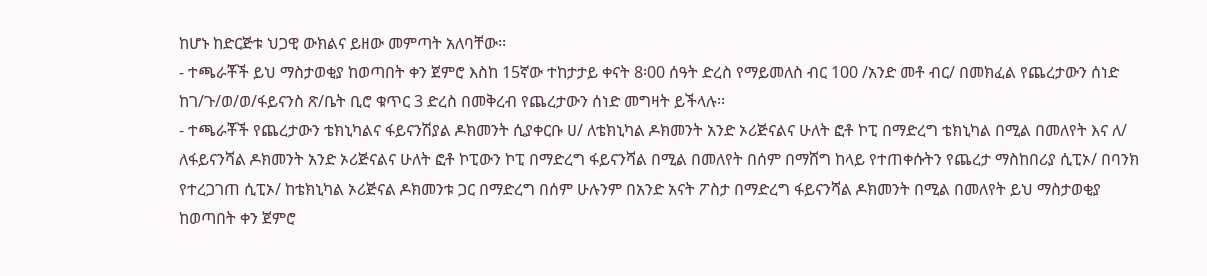ከሆኑ ከድርጅቱ ህጋዊ ውክልና ይዘው መምጣት አለባቸው፡፡
- ተጫራቾች ይህ ማስታወቂያ ከወጣበት ቀን ጀምሮ እስከ 15ኛው ተከታታይ ቀናት 8፡00 ሰዓት ድረስ የማይመለስ ብር 100 /አንድ መቶ ብር/ በመክፈል የጨረታውን ሰነድ ከገ/ጉ/ወ/ወ/ፋይናንስ ጽ/ቤት ቢሮ ቁጥር 3 ድረስ በመቅረብ የጨረታውን ሰነድ መግዛት ይችላሉ፡፡
- ተጫራቾች የጨረታውን ቴክኒካልና ፋይናንሽያል ዶክመንት ሲያቀርቡ ሀ/ ለቴክኒካል ዶክመንት አንድ ኦሪጅናልና ሁለት ፎቶ ኮፒ በማድረግ ቴክኒካል በሚል በመለየት እና ለ/ ለፋይናንሻል ዶክመንት አንድ ኦሪጅናልና ሁለት ፎቶ ኮፒውን ኮፒ በማድረግ ፋይናንሻል በሚል በመለየት በሰም በማሸግ ከላይ የተጠቀሱትን የጨረታ ማስከበሪያ ሲፒኦ/ በባንክ የተረጋገጠ ሲፒኦ/ ከቴክኒካል ኦሪጅናል ዶክመንቱ ጋር በማድረግ በሰም ሁሉንም በአንድ አናት ፖስታ በማድረግ ፋይናንሻል ዶክመንት በሚል በመለየት ይህ ማስታወቂያ ከወጣበት ቀን ጀምሮ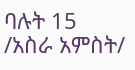ባሉት 15 /አስራ አምስት/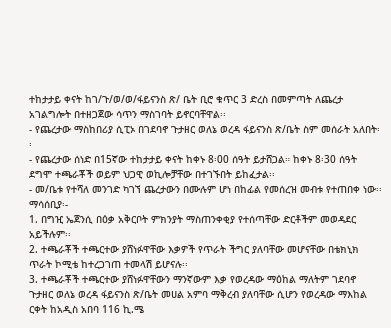ተከታታይ ቀናት ከገ/ጉ/ወ/ወ/ፋይናንስ ጽ/ ቤት ቢሮ ቁጥር 3 ድረስ በመምጣት ለጨረታ አገልግሎት በተዘጋጀው ሳጥን ማስገባት ይኖርባቸዋል፡፡
- የጨረታው ማስከበሪያ ሲፒኦ በገደባኖ ጉታዘር ወለኔ ወረዳ ፋይናንስ ጽ/ቤት ስም መሰራት አለበት፡፡
- የጨረታው ሰነድ በ15ኛው ተከታታይ ቀናት ከቀኑ 8፡00 ሰዓት ይታሸጋል። ከቀኑ 8፡30 ሰዓት ደግሞ ተጫራቾች ወይም ህጋዊ ወኪሎቻቸው በተገኙበት ይከፈታል፡፡
- መ/ቤቱ የተሻለ መንገድ ካገኘ ጨረታውን በሙሉም ሆነ በከፊል የመሰረዝ መብቱ የተጠበቀ ነው፡፡
ማሳሰቢያ፡-
1. በግዢ ኤጀንሲ በዕቃ አቅርቦት ምክንያት ማስጠንቀቂያ የተሰጣቸው ድርቶችም መወዳደር አይችሉም፡፡
2. ተጫራቾች ተጫርተው ያሸነፉዋቸው እቃዎች የጥራት ችግር ያለባቸው መሆናቸው በቴክኒክ ጥራት ኮሚቴ ከተረጋገጠ ተመላሽ ይሆናሉ፡፡
3. ተጫራቾች ተጫርተው ያሸነፉዋቸውን ማንኛውም እቃ የወረዳው ማዕከል ማለትም ገደባኖ ጉታዘር ወለኔ ወረዳ ፋይናንስ ጽ/ቤት መሀል አምባ ማቅረብ ያለባቸው ሲሆን የወረዳው ማእከል ርቀት ከአዲስ አበባ 116 ኪ.ሜ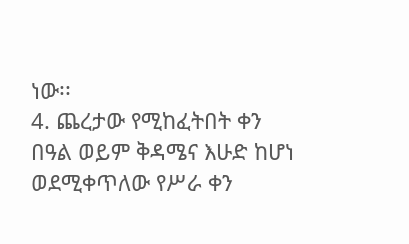ነው፡፡
4. ጨረታው የሚከፈትበት ቀን በዓል ወይም ቅዳሜና እሁድ ከሆነ ወደሚቀጥለው የሥራ ቀን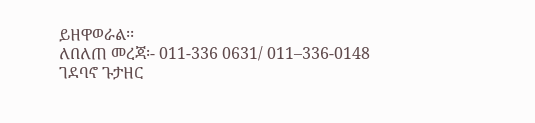ይዘዋወራል፡፡
ለበለጠ መረጃ፡- 011-336 0631/ 011–336-0148
ገደባኖ ጉታዘር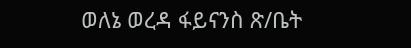ወለኔ ወረዳ ፋይናንስ ጽ/ቤት